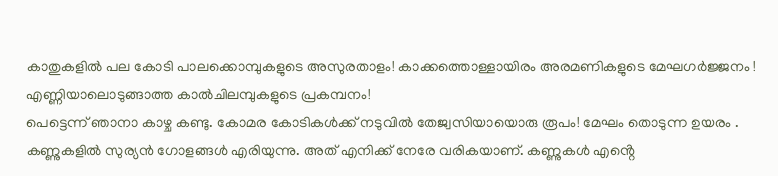കാതുകളിൽ പല കോടി പാലക്കൊമ്പുകളുടെ അസുരതാളം! കാക്കത്തൊള്ളായിരം അരമണികളുടെ മേഘഗർജ്ജനം ! എണ്ണിയാലൊടുങ്ങാത്ത കാൽചിലമ്പുകളുടെ പ്രകമ്പനം!
പെട്ടെന്ന് ഞാനാ കാഴ്ച കണ്ടു. കോമര കോടികൾക്ക് നടുവിൽ തേജ്വസിയായൊരു രൂപം! മേഘം തൊടുന്ന ഉയരം .
കണ്ണുകളിൽ സുര്യൻ ഗോളങ്ങൾ എരിയുന്നു. അത് എനിക്ക് നേരേ വരികയാണ്. കണ്ണുകൾ എൻ്റെ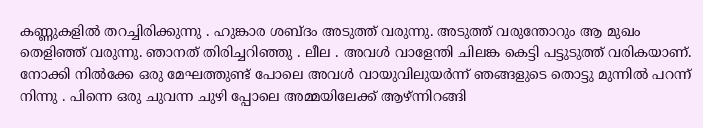കണ്ണുകളിൽ തറച്ചിരിക്കുന്നു . ഹുങ്കാര ശബ്ദം അടുത്ത് വരുന്നു. അടുത്ത് വരുന്തോറും ആ മുഖം തെളിഞ്ഞ് വരുന്നു. ഞാനത് തിരിച്ചറിഞ്ഞു . ലീല . അവൾ വാളേന്തി ചിലങ്ക കെട്ടി പട്ടുടുത്ത് വരികയാണ്.
നോക്കി നിൽക്കേ ഒരു മേഘത്തുണ്ട് പോലെ അവൾ വായുവിലുയർന്ന് ഞങ്ങളുടെ തൊട്ടു മുന്നിൽ പറന്ന് നിന്നു . പിന്നെ ഒരു ചുവന്ന ചുഴി പ്പോലെ അമ്മയിലേക്ക് ആഴ്ന്നിറങ്ങി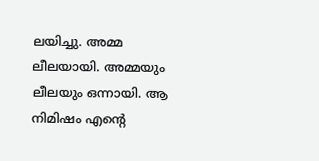ലയിച്ചു. അമ്മ ലീലയായി. അമ്മയും ലീലയും ഒന്നായി. ആ നിമിഷം എൻ്റെ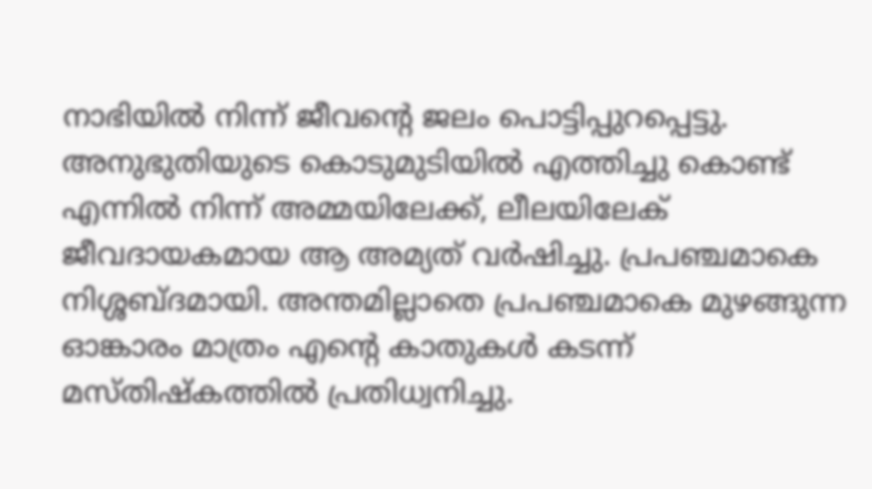നാഭിയിൽ നിന്ന് ജീവൻ്റെ ജലം പൊട്ടിപ്പുറപ്പെട്ടു.
അനുഭുതിയുടെ കൊടുമുടിയിൽ എത്തിച്ചു കൊണ്ട് എന്നിൽ നിന്ന് അമ്മയിലേക്ക്, ലീലയിലേക് ജീവദായകമായ ആ അമ്യത് വർഷിച്ചു. പ്രപഞ്ചമാകെ നിശ്ശബ്ദമായി. അന്തമില്ലാതെ പ്രപഞ്ചമാകെ മുഴങ്ങുന്ന ഓങ്കാരം മാത്രം എൻ്റെ കാതുകൾ കടന്ന് മസ്തിഷ്കത്തിൽ പ്രതിധ്വനിച്ചു.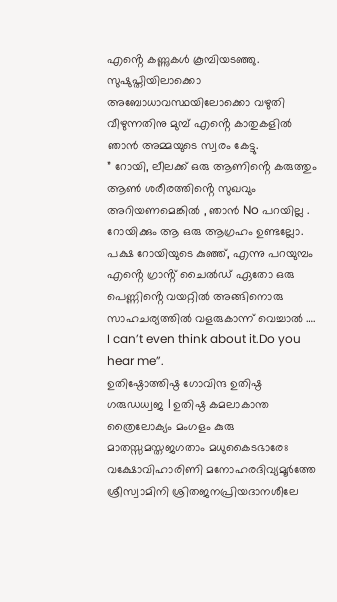എൻ്റെ കണ്ണുകൾ കൂമ്പിയടഞ്ഞു. സുഷുപ്തിയിലാക്കൊ അബോധാവസ്ഥയിലോക്കൊ വഴുതി വീഴുന്നതിനു മുമ്പ് എൻ്റെ കാതുകളിൽ ഞാൻ അമ്മയുടെ സ്വരം കേട്ടു.
” റോയി, ലീലക്ക് ഒരു ആണിൻ്റെ കരുത്തും ആൺ ശരീരത്തിൻ്റെ സുഖവും അറിയണമെങ്കിൽ , ഞാൻ No പറയില്ല .
റോയിക്കും ആ ഒരു ആഗ്രഹം ഉണ്ടല്ലോ. പക്ഷ റോയിയുടെ കുഞ്ഞ്, എന്നു പറയുമ്പം എൻ്റെ ഗ്രാൻ്റ് ചൈൽഡ് ഏതോ ഒരു പെണ്ണിൻ്റെ വയറ്റിൽ അങ്ങിനൊരു സാഹചര്യത്തിൽ വളരുകാന്ന് വെച്ചാൽ …. I can’t even think about it.Do you hear me”.
ഉതിഷ്ഠോത്തിഷ്ഠ ഗോവിന്ദ ഉതിഷ്ഠ ഗരുഡധ്വജ । ഉതിഷ്ഠ കമലാകാന്ത ത്രൈലോക്യം മംഗളം കുരു
മാതസ്സമസ്തജഗതാം മധുകൈടഭാരേഃ വക്ഷോവിഹാരിണി മനോഹരദിവ്യമൂർത്തേ ശ്രീസ്വാമിനി ശ്രിതജനപ്രിയദാനശീലേ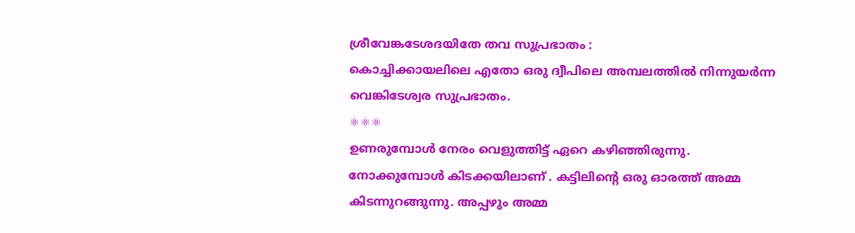ശ്രീവേങ്കടേശദയിതേ തവ സുപ്രഭാതം :
കൊച്ചിക്കായലിലെ എതോ ഒരു ദ്വീപിലെ അമ്പലത്തിൽ നിന്നുയർന്ന വെങ്കിടേശ്വര സുപ്രഭാതം.
⚛⚛⚛
ഉണരുമ്പോൾ നേരം വെളുത്തിട്ട് ഏറെ കഴിഞ്ഞിരുന്നു. നോക്കുമ്പോൾ കിടക്കയിലാണ് . കട്ടിലിൻ്റെ ഒരു ഓരത്ത് അമ്മ കിടന്നുറങ്ങുന്നു. അപ്പഴും അമ്മ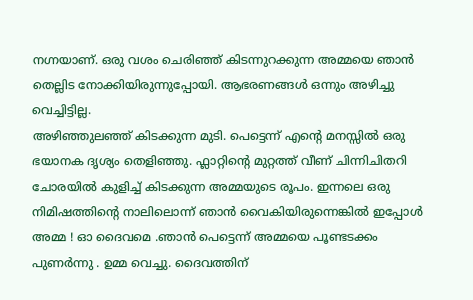നഗ്നയാണ്. ഒരു വശം ചെരിഞ്ഞ് കിടന്നുറക്കുന്ന അമ്മയെ ഞാൻ തെല്ലിട നോക്കിയിരുന്നുപ്പോയി. ആഭരണങ്ങൾ ഒന്നും അഴിച്ചു വെച്ചിട്ടില്ല.
അഴിഞ്ഞുലഞ്ഞ് കിടക്കുന്ന മുടി. പെട്ടെന്ന് എൻ്റെ മനസ്സിൽ ഒരു ഭയാനക ദൃശ്യം തെളിഞ്ഞു. ഫ്ലാറ്റിൻ്റെ മുറ്റത്ത് വീണ് ചിന്നിചിതറി ചോരയിൽ കുളിച്ച് കിടക്കുന്ന അമ്മയുടെ രൂപം. ഇന്നലെ ഒരു നിമിഷത്തിൻ്റെ നാലിലൊന്ന് ഞാൻ വൈകിയിരുന്നെങ്കിൽ ഇപ്പോൾ അമ്മ ! ഓ ദൈവമെ .ഞാൻ പെട്ടെന്ന് അമ്മയെ പൂണ്ടടക്കം പുണർന്നു . ഉമ്മ വെച്ചു. ദൈവത്തിന്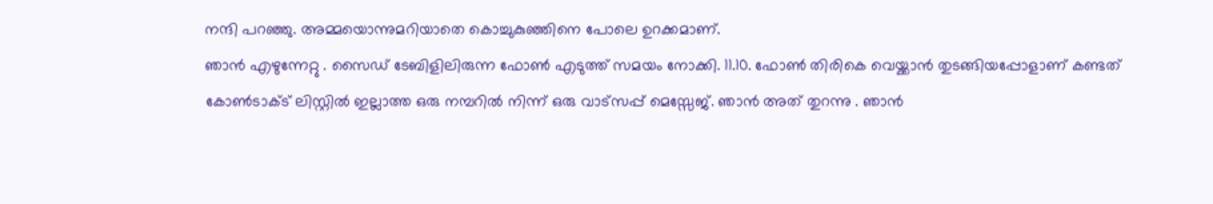നന്ദി പറഞ്ഞു. അമ്മയൊന്നുമറിയാതെ കൊച്ചുകുഞ്ഞിനെ പോലെ ഉറക്കമാണ്.
ഞാൻ എഴുന്നേറ്റു . സൈഡ് ടേബിളിലിരുന്ന ഫോൺ എടുത്ത് സമയം നോക്കി. 11.10. ഫോൺ തിരികെ വെയ്ക്കാൻ തുടങ്ങിയപ്പോളാണ് കണ്ടത് കോൺടാക്ട് ലിസ്റ്റിൽ ഇല്ലാത്ത ഒരു നമ്പറിൽ നിന്ന് ഒരു വാട്സപ്പ് മെസ്സേജ്. ഞാൻ അത് തുറന്നു . ഞാൻ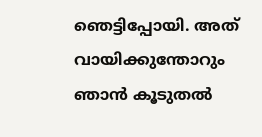ഞെട്ടിപ്പോയി. അത് വായിക്കുന്തോറും ഞാൻ കൂടുതൽ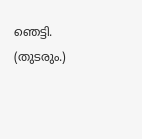ഞെട്ടി.
(തുടരും.)